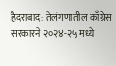हैदराबाद: तेलंगणातील काँग्रेस सरकारने २०२४-२५ मध्ये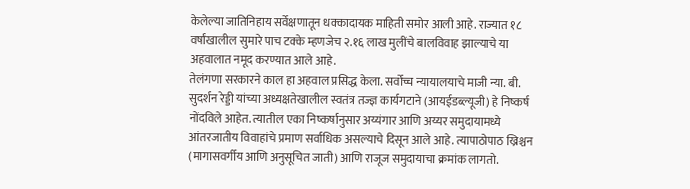केलेल्या जातिनिहाय सर्वेक्षणातून धक्कादायक माहिती समोर आली आहे. राज्यात १८ वर्षांखालील सुमारे पाच टक्के म्हणजेच २.१६ लाख मुलींचे बालविवाह झाल्याचे या अहवालात नमूद करण्यात आले आहे.
तेलंगणा सरकारने काल हा अहवाल प्रसिद्ध केला. सर्वोच्च न्यायालयाचे माजी न्या. बी. सुदर्शन रेड्डी यांच्या अध्यक्षतेखालील स्वतंत्र तज्ज्ञ कार्यगटाने (आयईडब्ल्यूजी) हे निष्कर्ष नोंदविले आहेत. त्यातील एका निष्कर्षानुसार अय्यंगार आणि अय्यर समुदायामध्ये आंतरजातीय विवाहांचे प्रमाण सर्वाधिक असल्याचे दिसून आले आहे. त्यापाठोपाठ ख्रिश्चन (मागासवर्गीय आणि अनुसूचित जाती) आणि राजूज समुदायाचा क्रमांक लागतो.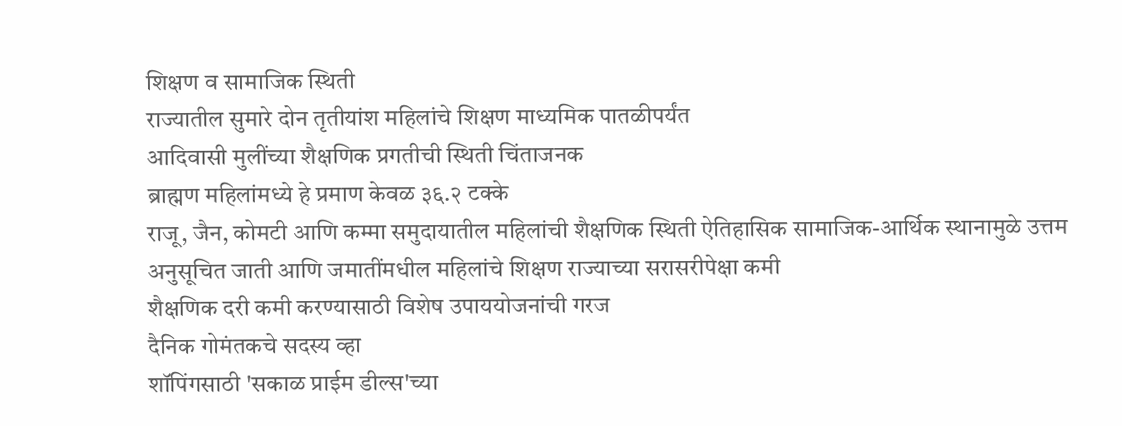शिक्षण व सामाजिक स्थिती
राज्यातील सुमारे दोन तृतीयांश महिलांचे शिक्षण माध्यमिक पातळीपर्यंत
आदिवासी मुलींच्या शैक्षणिक प्रगतीची स्थिती चिंताजनक
ब्राह्मण महिलांमध्ये हे प्रमाण केवळ ३६.२ टक्के
राजू, जैन, कोमटी आणि कम्मा समुदायातील महिलांची शैक्षणिक स्थिती ऐतिहासिक सामाजिक-आर्थिक स्थानामुळे उत्तम
अनुसूचित जाती आणि जमातींमधील महिलांचे शिक्षण राज्याच्या सरासरीपेक्षा कमी
शैक्षणिक दरी कमी करण्यासाठी विशेष उपाययोजनांची गरज
दैनिक गोमंतकचे सदस्य व्हा
शॉपिंगसाठी 'सकाळ प्राईम डील्स'च्या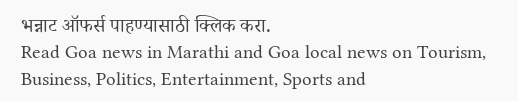भन्नाट ऑफर्स पाहण्यासाठी क्लिक करा.
Read Goa news in Marathi and Goa local news on Tourism, Business, Politics, Entertainment, Sports and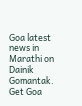Goa latest news in Marathi on Dainik Gomantak. Get Goa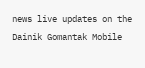news live updates on the Dainik Gomantak Mobile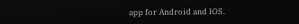app for Android and IOS.